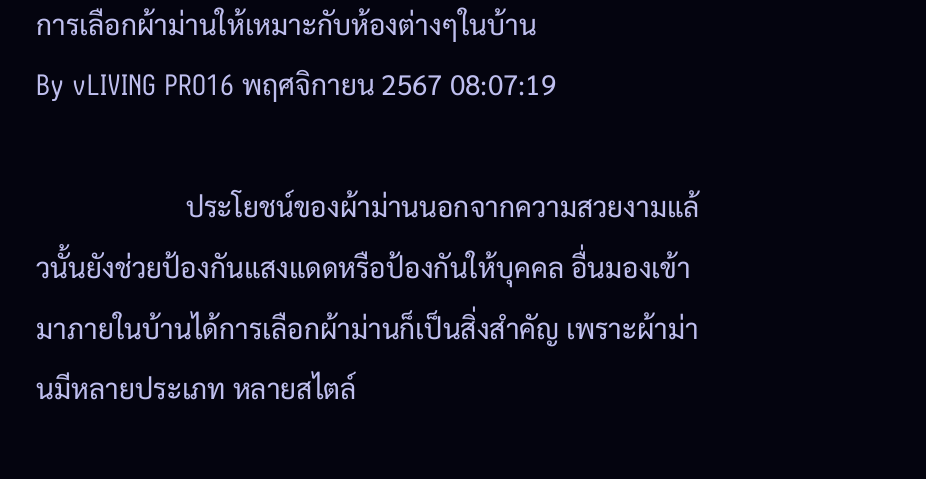การเลือกผ้าม่านให้เหมาะกับห้องต่างๆในบ้าน
By vLIVING PRO16 พฤศจิกายน 2567 08:07:19

                      ประโยชน์ของผ้าม่านนอกจากความสวยงามแล้วนั้นยังช่วยป้องกันแสงแดดหรือป้องกันให้บุคคล อื่นมองเข้ามาภายในบ้านได้การเลือกผ้าม่านก็เป็นสิ่งสำคัญ เพราะผ้าม่านมีหลายประเภท หลายสไตล์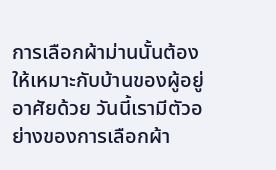การเลือกผ้าม่านนั้นต้องให้เหมาะกับบ้านของผู้อยู่อาศัยด้วย วันนี้เรามีตัวอย่างของการเลือกผ้า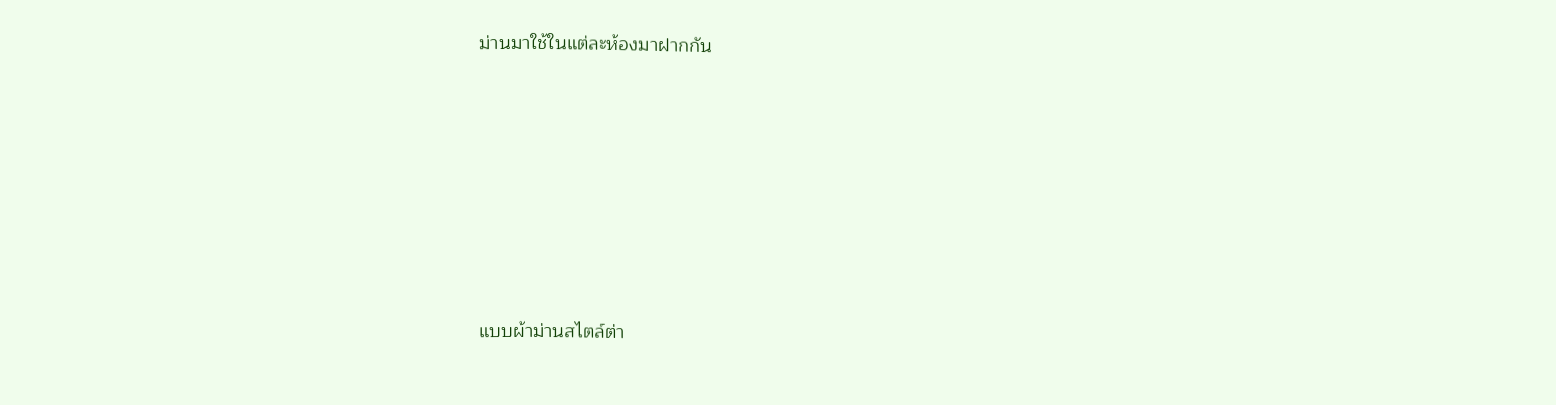ม่านมาใช้ในแต่ละห้องมาฝากกัน







แบบผ้าม่านสไตล์ต่า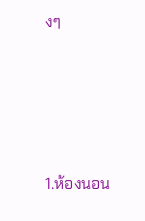งๆ





1.ห้องนอน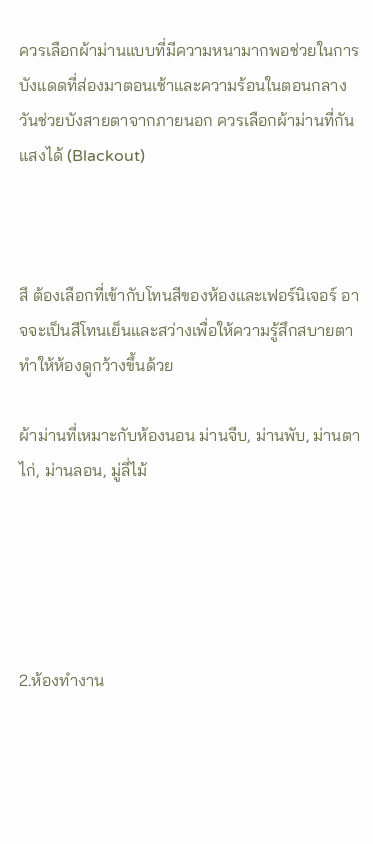ควรเลือกผ้าม่านแบบที่มีความหนามากพอช่วยในการบังแดดที่ส่องมาตอนเช้าและความร้อนในตอนกลางวันช่วยบังสายตาจากภายนอก ควรเลือกผ้าม่านที่กันแสงได้ (Blackout)



สี ต้องเลือกที่เข้ากับโทนสีของห้องและเฟอร์นิเจอร์ อาจจะเป็นสีโทนเย็นและสว่างเพื่อให้ความรู้สึกสบายตา ทำให้ห้องดูกว้างขึ้นด้วย

ผ้าม่านที่เหมาะกับห้องนอน ม่านจีบ, ม่านพับ, ม่านตาไก่, ม่านลอน, มู่ลี่ไม้





2.ห้องทำงาน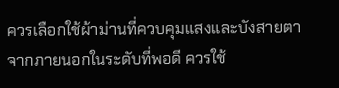ควรเลือกใช้ผ้าม่านที่ควบคุมแสงและบังสายตา จากภายนอกในระดับที่พอดี ควรใช้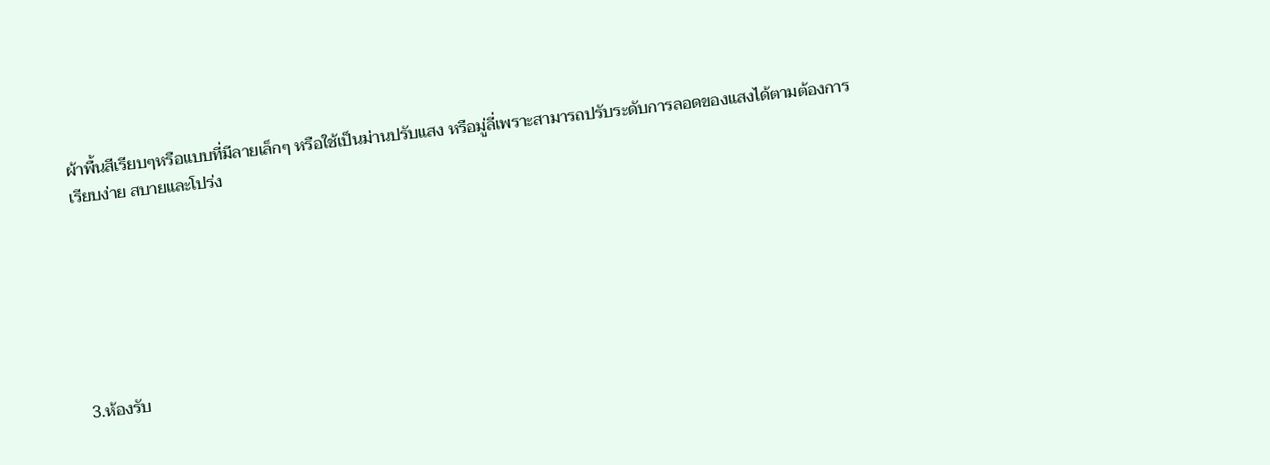ผ้าพื้นสีเรียบๆหรือแบบที่มีลายเล็กๆ หรือใช้เป็นม่านปรับแสง หรือมู่ลี่เพราะสามารถปรับระดับการลอดของแสงได้ตามต้องการ เรียบง่าย สบายและโปร่ง







3.ห้องรับ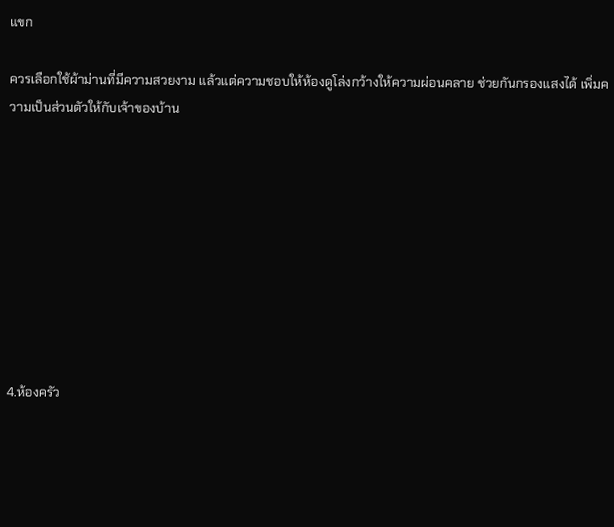แขก

ควรเลือกใช้ผ้าม่านที่มีความสวยงาม แล้วแต่ความชอบให้ห้องดูโล่งกว้างให้ความผ่อนคลาย ช่วยกันกรองแสงได้ เพิ่มความเป็นส่วนตัวให้กับเจ้าของบ้าน









4.ห้องครัว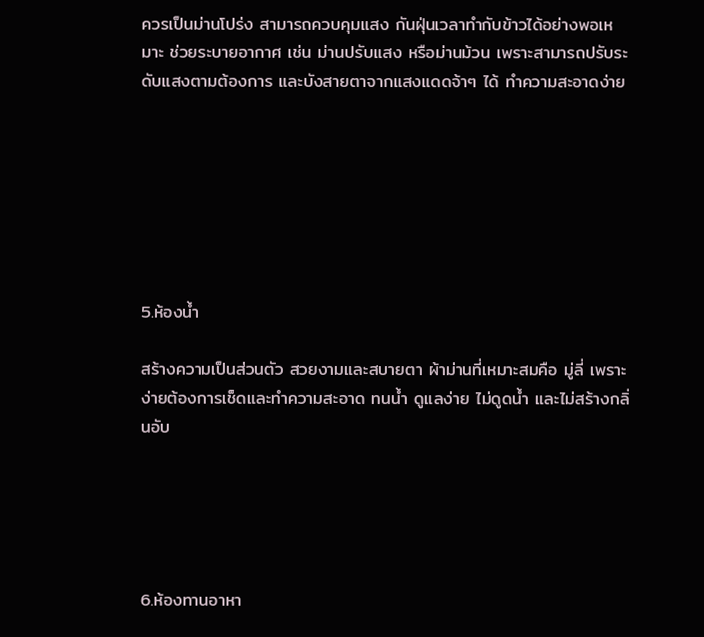ควรเป็นม่านโปร่ง สามารถควบคุมแสง กันฝุ่นเวลาทำกับข้าวได้อย่างพอเหมาะ ช่วยระบายอากาศ เช่น ม่านปรับแสง หรือม่านม้วน เพราะสามารถปรับระดับแสงตามต้องการ และบังสายตาจากแสงแดดจ้าๆ ได้ ทำความสะอาดง่าย







5.ห้องน้ำ

สร้างความเป็นส่วนตัว สวยงามและสบายตา ผ้าม่านที่เหมาะสมคือ มู่ลี่ เพราะง่ายต้องการเช็ดและทำความสะอาด ทนน้ำ ดูแลง่าย ไม่ดูดน้ำ และไม่สร้างกลิ่นอับ





6.ห้องทานอาหา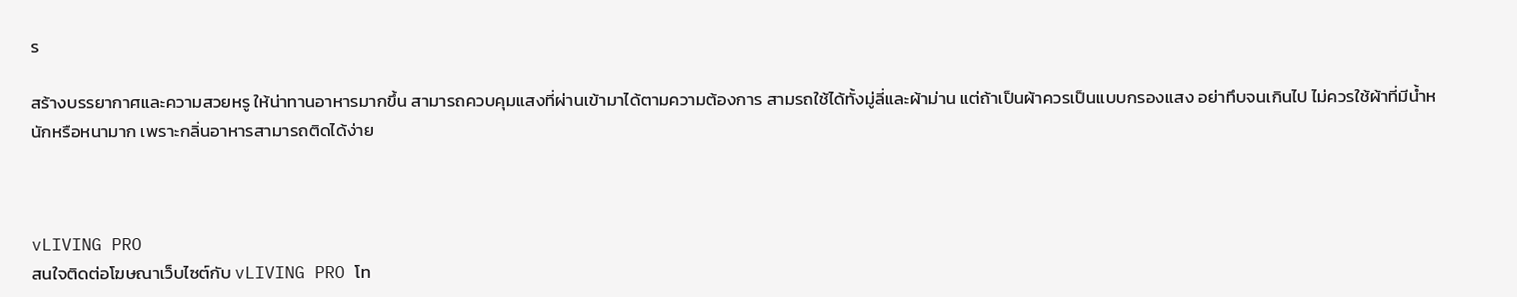ร

สร้างบรรยากาศและความสวยหรู ให้น่าทานอาหารมากขึ้น สามารถควบคุมแสงที่ผ่านเข้ามาได้ตามความต้องการ สามรถใช้ได้ทั้งมู่ลี่และผ้าม่าน แต่ถ้าเป็นผ้าควรเป็นแบบกรองแสง อย่าทึบจนเกินไป ไม่ควรใช้ผ้าที่มีน้ำหนักหรือหนามาก เพราะกลิ่นอาหารสามารถติดได้ง่าย



vLIVING PRO
สนใจติดต่อโฆษณาเว็บไซต์กับ vLIVING PRO โท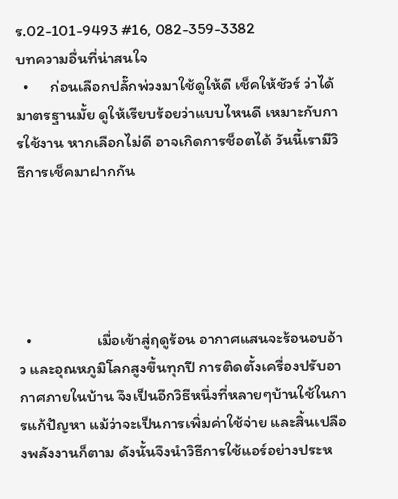ร.02-101-9493 #16, 082-359-3382
บทความอื่นที่น่าสนใจ
  •      ก่อนเลือกปลั๊กพ่วงมาใช้ดูให้ดี เช็คให้ชัวร์ ว่าได้มาตรฐานมั้ย ดูให้เรียบร้อยว่าแบบไหนดี เหมาะกับการใช้งาน หากเลือกไม่ดี อาจเกิดการช็อตได้ วันนี้เรามีวิธีการเช็คมาฝากกัน





  •                  เมื่อเข้าสู่ฤดูร้อน อากาศแสนจะร้อนอบอ้าว และอุณหภูมิโลกสูงขึ้นทุกปี การติดตั้งเครื่องปรับอากาศภายในบ้าน จึงเป็นอีกวิธีหนึ่งที่หลายๆบ้านใช้ในการแก้ปัญหา แม้ว่าจะเป็นการเพิ่มค่าใช้จ่าย และสิ้นเปลืองพลังงานก็ตาม ดังนั้นจึงนำวิธีการใช้แอร์อย่างประห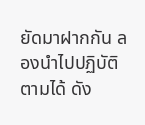ยัดมาฝากกัน ลองนำไปปฏิบัติตามได้ ดัง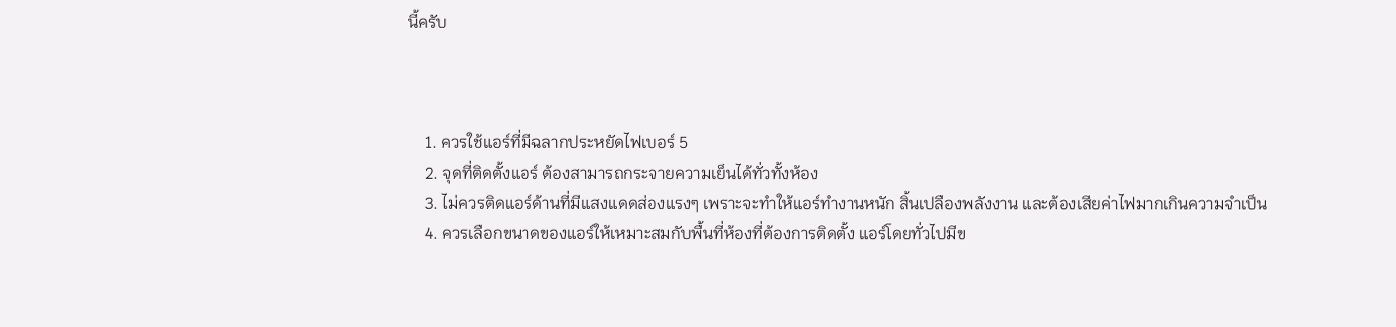นี้ครับ



    1. ควรใช้แอร์ที่มีฉลากประหยัดไฟเบอร์ 5
    2. จุดที่ติดตั้งแอร์ ต้องสามารถกระจายความเย็นได้ทั่วทั้งห้อง
    3. ไม่ควรติดแอร์ด้านที่มีแสงแดดส่องแรงๆ เพราะจะทำให้แอร์ทำงานหนัก สิ้นเปลืองพลังงาน และต้องเสียค่าไฟมากเกินความจำเป็น
    4. ควรเลือกขนาดของแอร์ให้เหมาะสมกับพื้นที่ห้องที่ต้องการติดตั้ง แอร์โดยทั่วไปมีข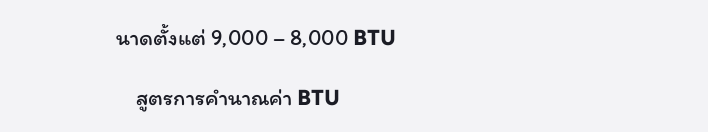นาดตั้งแต่ 9,000 – 8,000 BTU

    สูตรการคำนาณค่า BTU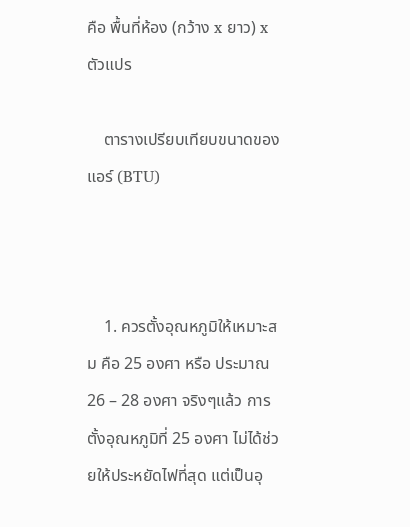คือ พื้นที่ห้อง (กว้าง x ยาว) x ตัวแปร

    ตารางเปรียบเทียบขนาดของแอร์ (BTU)



    1. ควรตั้งอุณหภูมิให้เหมาะสม คือ 25 องศา หรือ ประมาณ 26 – 28 องศา จริงๆแล้ว การตั้งอุณหภูมิที่ 25 องศา ไม่ได้ช่วยให้ประหยัดไฟที่สุด แต่เป็นอุ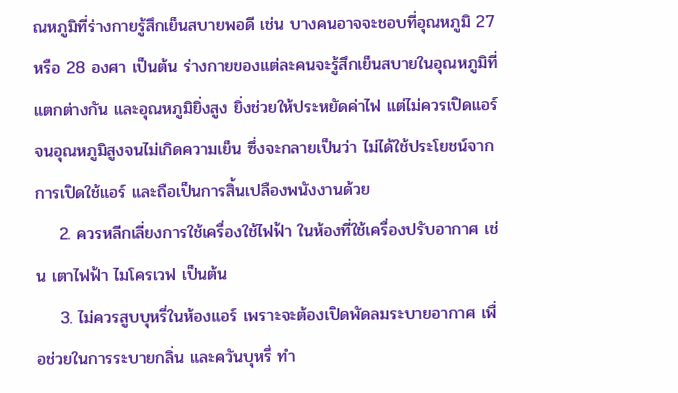ณหภูมิที่ร่างกายรู้สึกเย็นสบายพอดี เช่น บางคนอาจจะชอบที่อุณหภูมิ 27 หรือ 28 องศา เป็นต้น ร่างกายของแต่ละคนจะรู้สึกเย็นสบายในอุณหภูมิที่แตกต่างกัน และอุณหภูมิยิ่งสูง ยิ่งช่วยให้ประหยัดค่าไฟ แต่ไม่ควรเปิดแอร์จนอุณหภูมิสูงจนไม่เกิดความเย็น ซึ่งจะกลายเป็นว่า ไม่ได้ใช้ประโยชน์จากการเปิดใช้แอร์ และถือเป็นการสิ้นเปลืองพนังงานด้วย
    2. ควรหลีกเลี่ยงการใช้เครื่องใช้ไฟฟ้า ในห้องที่ใช้เครื่องปรับอากาศ เช่น เตาไฟฟ้า ไมโครเวฟ เป็นต้น
    3. ไม่ควรสูบบุหรี่ในห้องแอร์ เพราะจะต้องเปิดพัดลมระบายอากาศ เพื่อช่วยในการระบายกลิ่น และควันบุหรี่ ทำ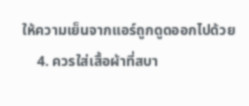ให้ความเย็นจากแอร์ถูกดูดออกไปด้วย
    4. ควรใส่เสื้อผ้าที่สบา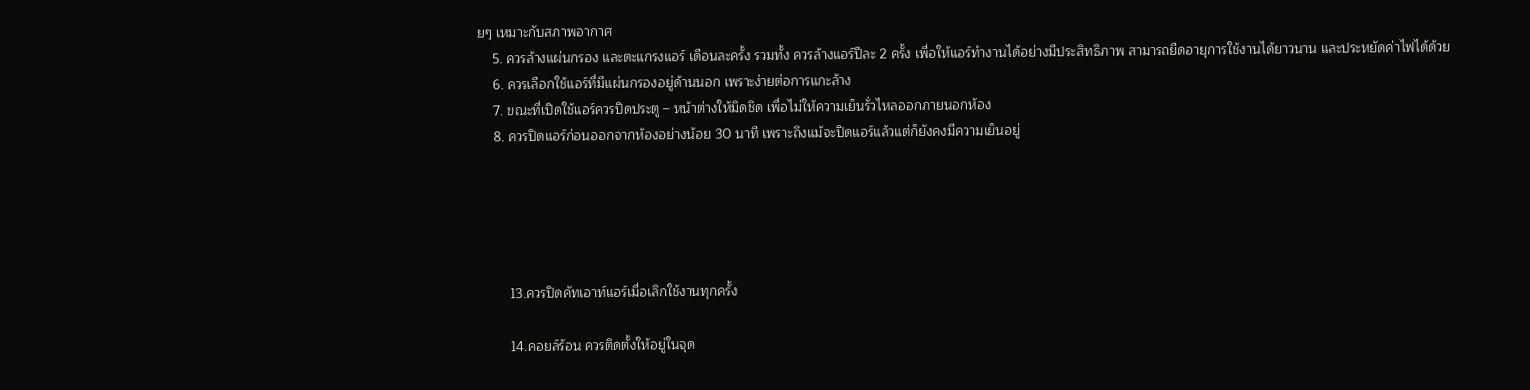ยๆ เหมาะกับสภาพอากาศ
    5. ควรล้างแผ่นกรอง และตะแกรงแอร์ เดือนละครั้ง รวมทั้ง ควรล้างแอร์ปีละ 2 ครั้ง เพื่อให้แอร์ทำงานได้อย่างมีประสิทธิภาพ สามารถยืดอายุการใช้งานได้ยาวนาน และประหยัดค่าไฟได้ด้วย
    6. ควรเลือกใช้แอร์ที่มีแผ่นกรองอยู่ด้านนอก เพราะง่ายต่อการแกะล้าง
    7. ขณะที่เปิดใช้แอร์ควรปิดประตู – หน้าต่างให้มิดชิด เพื่อไม่ให้ความเย็นรั่วไหลออกภายนอกห้อง
    8. ควรปิดแอร์ก่อนออกจากห้องอย่างน้อย 30 นาที เพราะถึงแม้จะปิดแอร์แล้วแต่ก็ยังคงมีความเย็นอยู่





        13.ควรปิดคัทเอาท์แอร์เมื่อเลิกใช้งานทุกครั้ง

        14.คอยล์ร้อน ควรติดตั้งให้อยู่ในจุด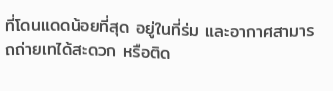ที่โดนแดดน้อยที่สุด อยู่ในที่ร่ม และอากาศสามารถถ่ายเทได้สะดวก หรือติด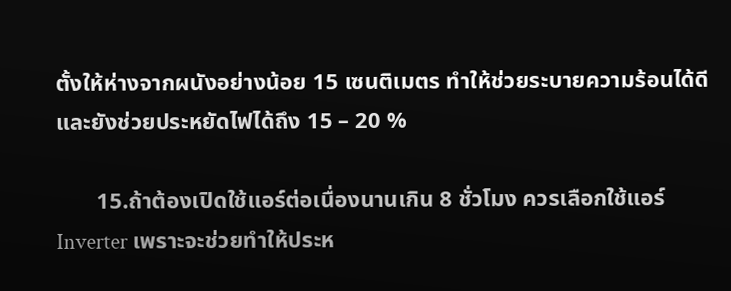ตั้งให้ห่างจากผนังอย่างน้อย 15 เซนติเมตร ทำให้ช่วยระบายความร้อนได้ดี และยังช่วยประหยัดไฟได้ถึง 15 – 20 %

       15.ถ้าต้องเปิดใช้แอร์ต่อเนื่องนานเกิน 8 ชั่วโมง ควรเลือกใช้แอร์ Inverter เพราะจะช่วยทำให้ประห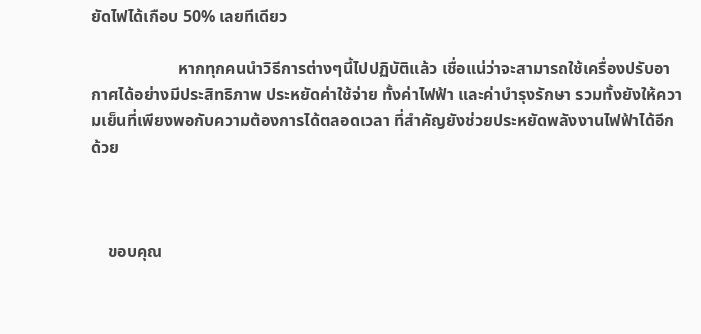ยัดไฟได้เกือบ 50% เลยทีเดียว

                     หากทุกคนนำวิธีการต่างๆนี้ไปปฏิบัติแล้ว เชื่อแน่ว่าจะสามารถใช้เครื่องปรับอากาศได้อย่างมีประสิทธิภาพ ประหยัดค่าใช้จ่าย ทั้งค่าไฟฟ้า และค่าบำรุงรักษา รวมทั้งยังให้ความเย็นที่เพียงพอกับความต้องการได้ตลอดเวลา ที่สำคัญยังช่วยประหยัดพลังงานไฟฟ้าได้อีกด้วย



    ขอบคุณ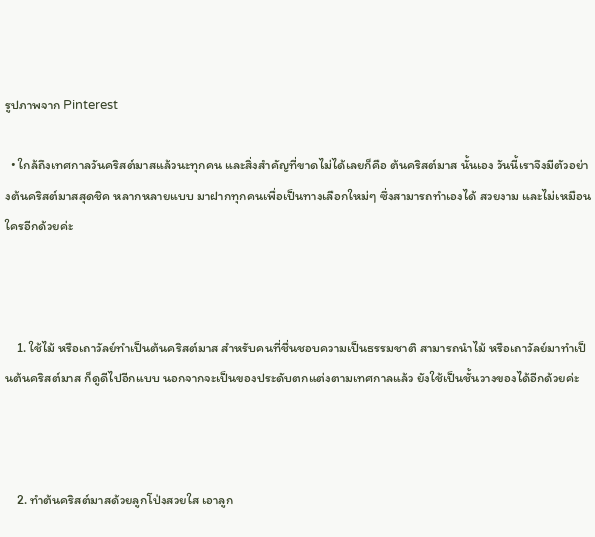รูปภาพจาก Pinterest

  • ใกล้ถึงเทศกาลวันคริสต์มาสแล้วนะทุกคน และสิ่งสำคัญที่ขาดไม่ได้เลยก็คือ ต้นคริสต์มาส นั้นเอง วันนี้เราจึงมีตัวอย่างต้นคริสต์มาสสุดชิค หลากหลายแบบ มาฝากทุกคนเพื่อเป็นทางเลือกใหม่ๆ ซึ่งสามารถทำเองได้ สวยงาม และไม่เหมือนใครอีกด้วยค่ะ



    1. ใช้ไม้ หรือเถาวัลย์ทำเป็นต้นคริสต์มาส สำหรับคนที่ชื่นชอบความเป็นธรรมชาติ สามารถนำไม้ หรือเถาวัลย์มาทำเป็นต้นคริสต์มาส ก็ดูดีไปอีกแบบ นอกจากจะเป็นของประดับตกแต่งตามเทศกาลแล้ว ยังใช้เป็นชั้นวางของได้อีกด้วยค่ะ



    2. ทำต้นคริสต์มาสด้วยลูกโป่งสวยใส เอาลูก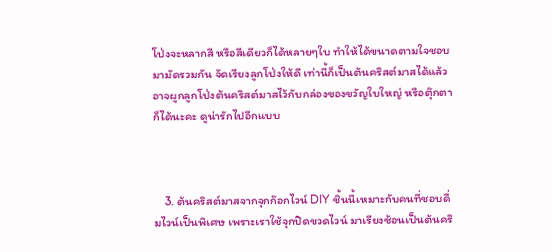โป่งจะหลากสี หรือสีเดียวก็ได้หลายๆใบ ทำให้ได้ขนาดตามใจชอบ มามัดรวมกัน จัดเรียงลูกโป่งให้ดี เท่านี้ก็เป็นต้นคริสต์มาสได้แล้ว อาจผูกลูกโป่งต้นคริสต์มาสไว้กับกล่องของขวัญใบใหญ่ หรือตุ๊กตาก็ได้นะคะ ดูน่ารักไปอีกแบบ



    3. ต้นคริสต์มาสจากจุกก๊อกไวน์ DIY ชิ้นนี้เหมาะกับคนที่ชอบดื่มไวน์เป็นพิเศษ เพราะเราใช้จุกปิดขวดไวน์ มาเรียงซ้อนเป็นต้นคริ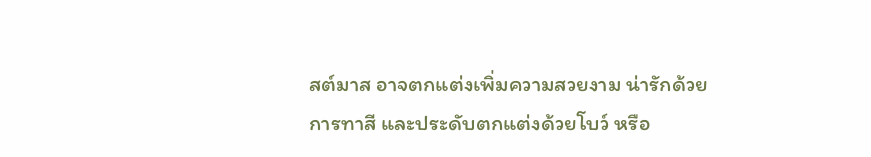สต์มาส อาจตกแต่งเพิ่มความสวยงาม น่ารักด้วยการทาสี และประดับตกแต่งด้วยโบว์ หรือ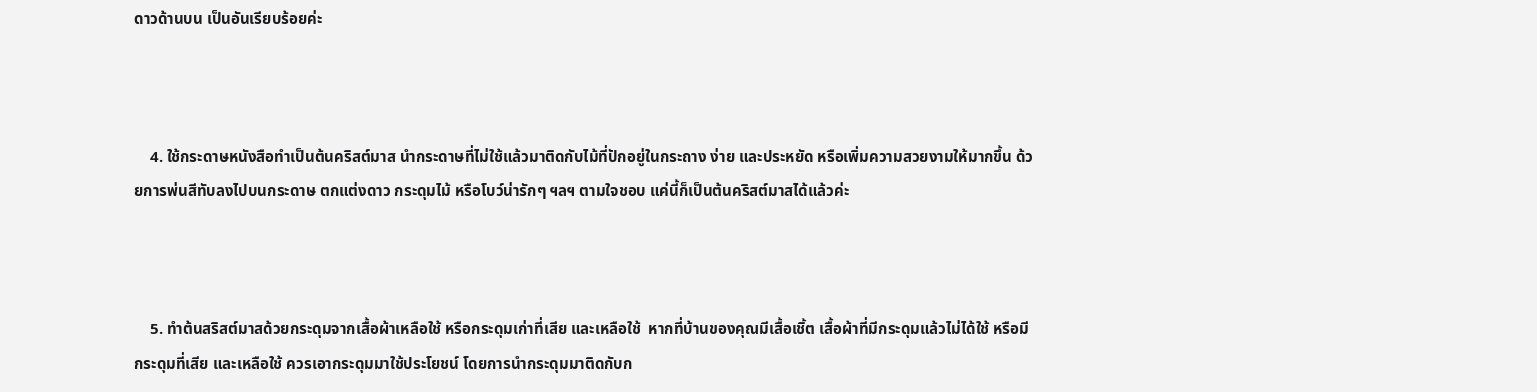ดาวด้านบน เป็นอันเรียบร้อยค่ะ



    4. ใช้กระดาษหนังสือทำเป็นต้นคริสต์มาส นำกระดาษที่ไม่ใช้แล้วมาติดกับไม้ที่ปักอยู่ในกระถาง ง่าย และประหยัด หรือเพิ่มความสวยงามให้มากขึ้น ด้วยการพ่นสีทับลงไปบนกระดาษ ตกแต่งดาว กระดุมไม้ หรือโบว์น่ารักๆ ฯลฯ ตามใจชอบ แค่นี้ก็เป็นต้นคริสต์มาสได้แล้วค่ะ



    5. ทำต้นสริสต์มาสด้วยกระดุมจากเสื้อผ้าเหลือใช้ หรือกระดุมเก่าที่เสีย และเหลือใช้  หากที่บ้านของคุณมีเสื้อเชิ้ต เสื้อผ้าที่มีกระดุมแล้วไม่ได้ใช้ หรือมีกระดุมที่เสีย และเหลือใช้ ควรเอากระดุมมาใช้ประโยชน์ โดยการนำกระดุมมาติดกับก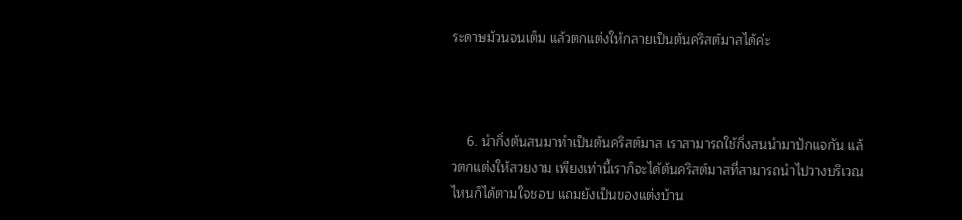ระดาษม้วนจนเต็ม แล้วตกแต่งให้กลายเป็นต้นคริสต์มาสได้ค่ะ



    6. นำกิ่งต้นสนมาทำเป็นต้นคริสต์มาส เราสามารถใช้กิ่งสนนำมาปักแจกัน แล้วตกแต่งให้สวยงาม เพียงเท่านี้เราก็จะได้ต้นคริสต์มาสที่สามารถนำไปวางบริเวณไหนก็ได้ตามใจชอบ แถมยังเป็นของแต่งบ้าน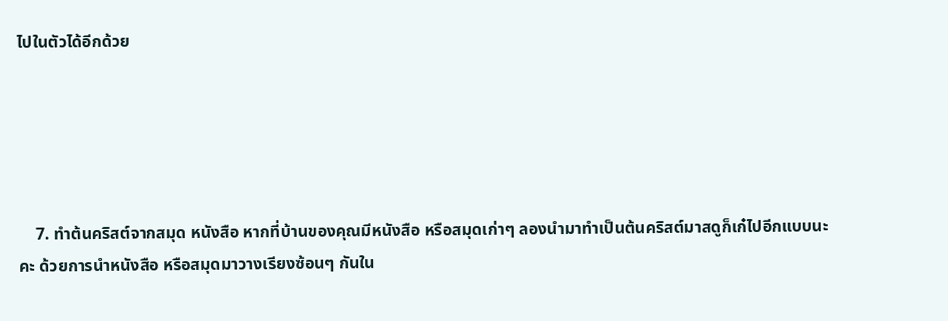ไปในตัวได้อีกด้วย





    7. ทำต้นคริสต์จากสมุด หนังสือ หากที่บ้านของคุณมีหนังสือ หรือสมุดเก่าๆ ลองนำมาทำเป็นต้นคริสต์มาสดูก็เก๋ไปอีกแบบนะคะ ด้วยการนำหนังสือ หรือสมุดมาวางเรียงซ้อนๆ กันใน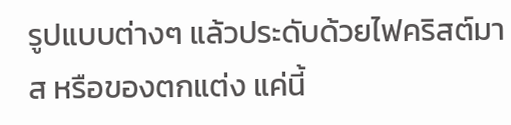รูปแบบต่างๆ แล้วประดับด้วยไฟคริสต์มาส หรือของตกแต่ง แค่นี้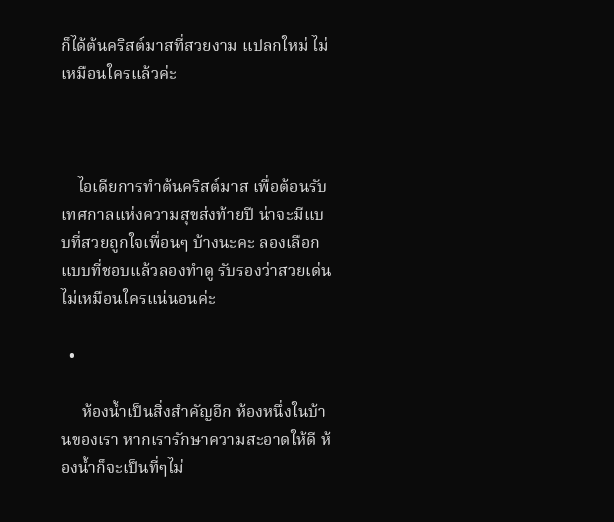ก็ได้ต้นคริสต์มาสที่สวยงาม แปลกใหม่ ไม่เหมือนใครแล้วค่ะ



    ไอเดียการทำต้นคริสต์มาส เพื่อต้อนรับเทศกาลแห่งความสุขส่งท้ายปี น่าจะมีแบบที่สวยถูกใจเพื่อนๆ บ้างนะคะ ลองเลือกแบบที่ชอบแล้วลองทำดู รับรองว่าสวยเด่นไม่เหมือนใครแน่นอนค่ะ

  •

     ห้องน้ำเป็นสิ่งสำคัญอีก ห้องหนึ่งในบ้านของเรา หากเรารักษาความสะอาดให้ดี ห้องน้ำก็จะเป็นที่ๆไม่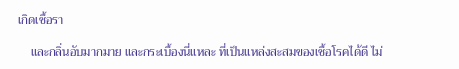เกิดเชื้อรา

    และกลิ่นอับมากมาย และกระเบื้องนี่แหละ ที่เป็นแหล่งสะสมของเชื้อโรคได้ดี ไม่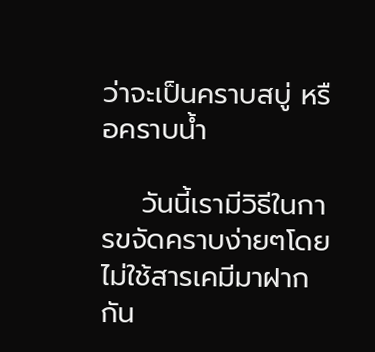ว่าจะเป็นคราบสบู่ หรือคราบน้ำ

    วันนี้เรามีวิธีในการขจัดคราบง่ายๆโดยไม่ใช้สารเคมีมาฝากกัน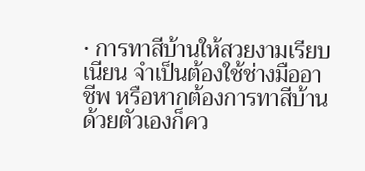• การทาสีบ้านให้สวยงามเรียบเนียน จำเป็นต้องใช้ช่างมืออาชีพ หรือหากต้องการทาสีบ้านด้วยตัวเองก็คว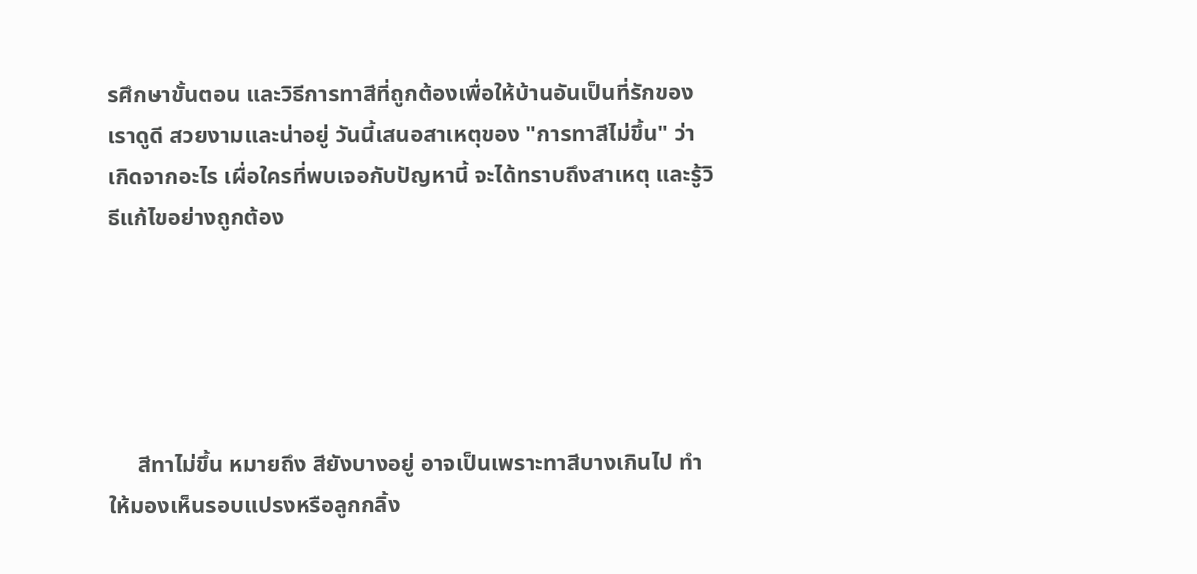รศึกษาขั้นตอน และวิธีการทาสีที่ถูกต้องเพื่อให้บ้านอันเป็นที่รักของเราดูดี สวยงามและน่าอยู่ วันนี้เสนอสาเหตุของ "การทาสีไม่ขึ้น" ว่าเกิดจากอะไร เผื่อใครที่พบเจอกับปัญหานี้ จะได้ทราบถึงสาเหตุ และรู้วิธีแก้ไขอย่างถูกต้อง





     สีทาไม่ขึ้น หมายถึง สียังบางอยู่ อาจเป็นเพราะทาสีบางเกินไป ทำให้มองเห็นรอบแปรงหรือลูกกลิ้ง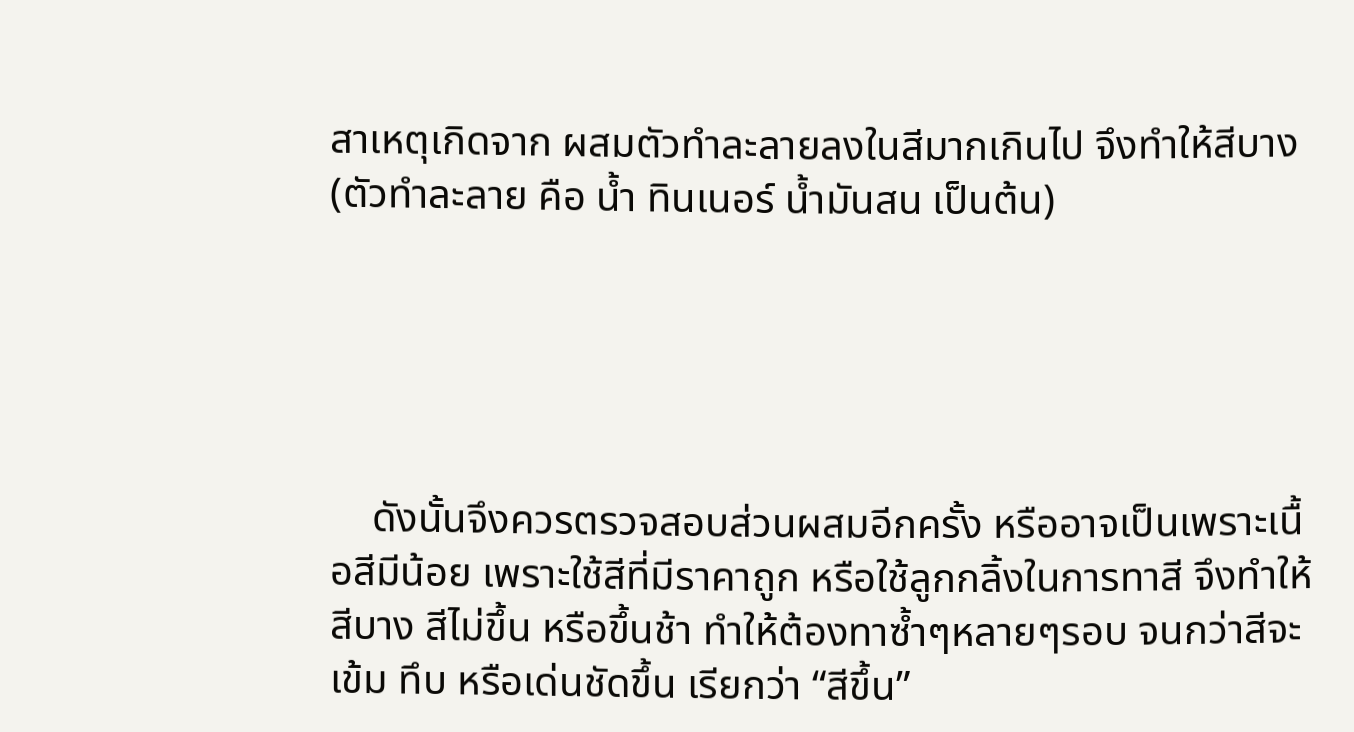สาเหตุเกิดจาก ผสมตัวทำละลายลงในสีมากเกินไป จึงทำให้สีบาง (ตัวทำละลาย คือ น้ำ ทินเนอร์ น้ำมันสน เป็นต้น)





    ดังนั้นจึงควรตรวจสอบส่วนผสมอีกครั้ง หรืออาจเป็นเพราะเนื้อสีมีน้อย เพราะใช้สีที่มีราคาถูก หรือใช้ลูกกลิ้งในการทาสี จึงทำให้สีบาง สีไม่ขึ้น หรือขึ้นช้า ทำให้ต้องทาซ้ำๆหลายๆรอบ จนกว่าสีจะเข้ม ทึบ หรือเด่นชัดขึ้น เรียกว่า “สีขึ้น”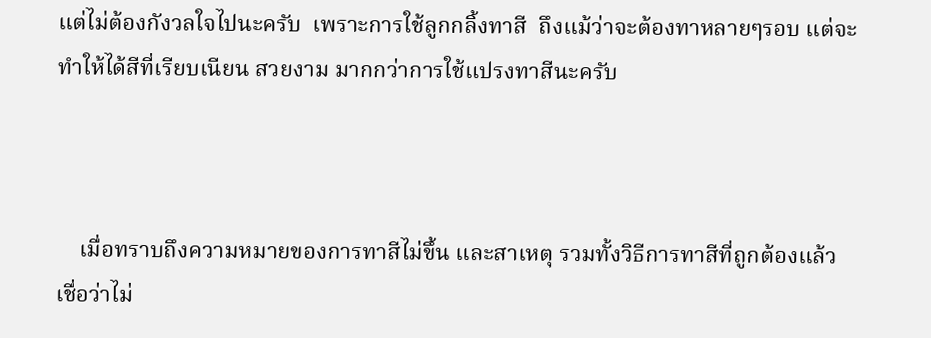แต่ไม่ต้องกังวลใจไปนะครับ  เพราะการใช้ลูกกลิ้งทาสี  ถึงแม้ว่าจะต้องทาหลายๆรอบ แต่จะทำให้ได้สีที่เรียบเนียน สวยงาม มากกว่าการใช้แปรงทาสีนะครับ



    เมื่อทราบถึงความหมายของการทาสีไม่ขึ้น และสาเหตุ รวมทั้งวิธีการทาสีที่ถูกต้องแล้ว เชื่อว่าไม่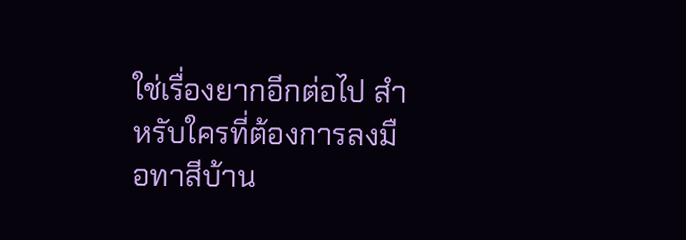ใช่เรื่องยากอีกต่อไป สำหรับใครที่ต้องการลงมือทาสีบ้าน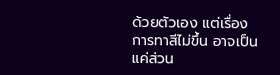ด้วยตัวเอง แต่เรื่อง การทาสีไม่ขึ้น อาจเป็นแค่ส่วน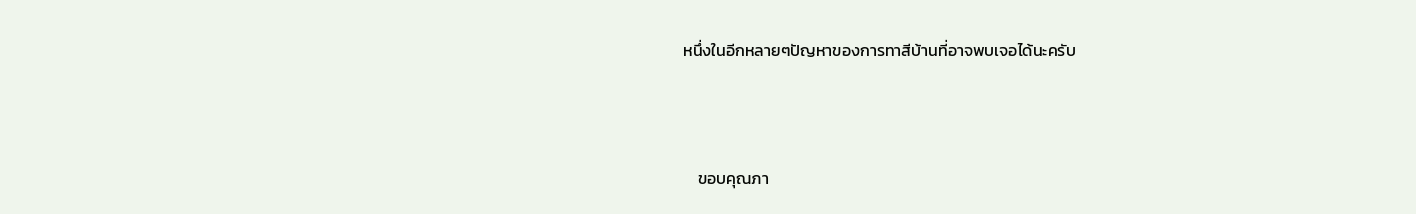หนึ่งในอีกหลายๆปัญหาของการทาสีบ้านที่อาจพบเจอได้นะครับ



    ขอบคุณภา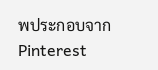พประกอบจาก Pinterest